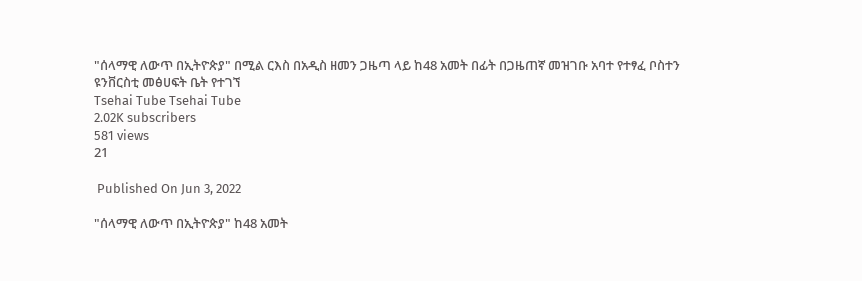"ሰላማዊ ለውጥ በኢትዮጵያ" በሚል ርእስ በአዲስ ዘመን ጋዜጣ ላይ ከ48 አመት በፊት በጋዜጠኛ መዝገቡ አባተ የተፃፈ ቦስተን ዩንቨርስቲ መፅሀፍት ቤት የተገኘ
Tsehai Tube Tsehai Tube
2.02K subscribers
581 views
21

 Published On Jun 3, 2022

"ሰላማዊ ለውጥ በኢትዮጵያ" ከ48 አመት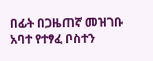በፊት በጋዜጠኛ መዝገቡ አባተ የተፃፈ ቦስተን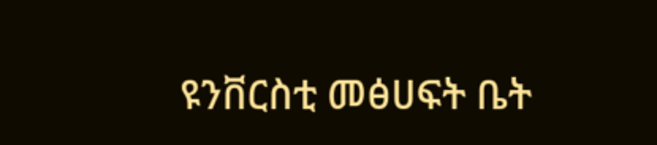ዩንቨርስቲ መፅሀፍት ቤት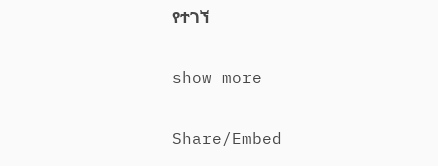የተገኘ

show more

Share/Embed